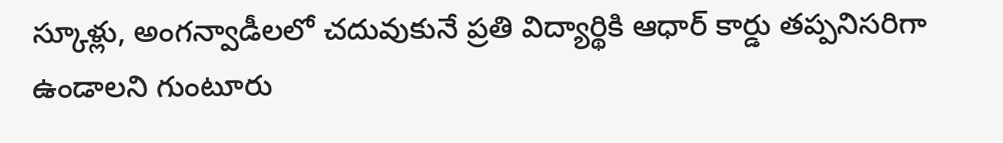స్కూళ్లు, అంగన్వాడీలలో చదువుకునే ప్రతి విద్యార్థికి ఆధార్ కార్డు తప్పనిసరిగా ఉండాలని గుంటూరు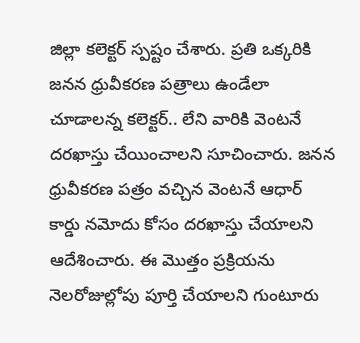జిల్లా కలెక్టర్ స్పష్టం చేశారు. ప్రతి ఒక్కరికి జనన ధ్రువీకరణ పత్రాలు ఉండేలా చూడాలన్న కలెక్టర్.. లేని వారికి వెంటనే దరఖాస్తు చేయించాలని సూచించారు. జనన ధ్రువీకరణ పత్రం వచ్చిన వెంటనే ఆధార్ కార్డు నమోదు కోసం దరఖాస్తు చేయాలని ఆదేశించారు. ఈ మొత్తం ప్రక్రియను నెలరోజుల్లోపు పూర్తి చేయాలని గుంటూరు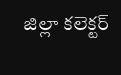జిల్లా కలెక్టర్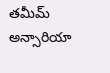తమీమ్ అన్సారియా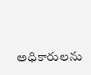అధికారులను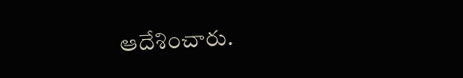ఆదేశించారు.